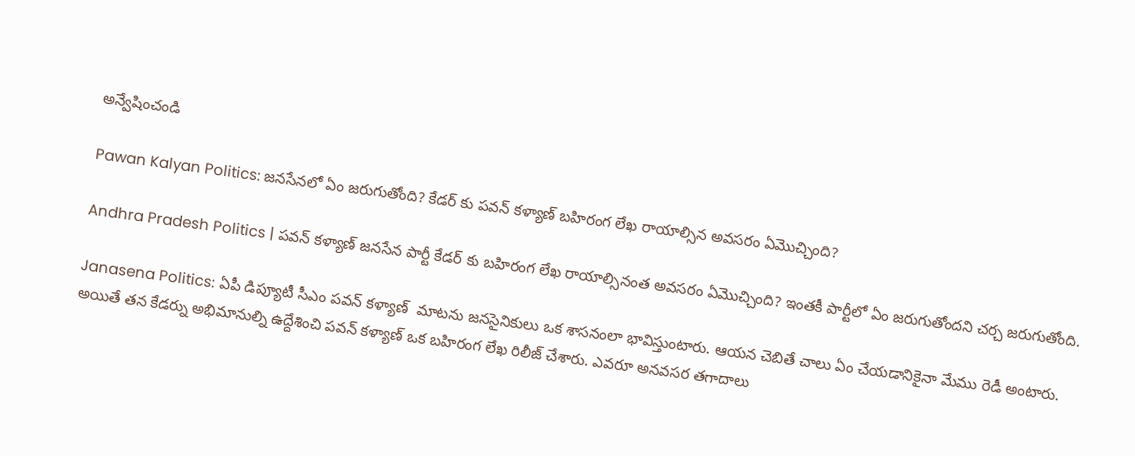అన్వేషించండి

Pawan Kalyan Politics: జనసేనలో ఏం జరుగుతోంది? కేడర్ కు పవన్ కళ్యాణ్ బహిరంగ లేఖ రాయాల్సిన అవసరం ఏమొచ్చింది?

Andhra Pradesh Politics | పవన్ కళ్యాణ్ జనసేన పార్టీ కేడర్ కు బహిరంగ లేఖ రాయాల్సినంత అవసరం ఏమొచ్చింది? ఇంతకీ పార్టీలో ఏం జరుగుతోందని చర్చ జరుగుతోంది.

Janasena Politics: ఏపీ డిప్యూటీ సీఎం పవన్ కళ్యాణ్  మాటను జనసైనికులు ఒక శాసనంలా భావిస్తుంటారు. ఆయన చెబితే చాలు ఏం చేయడానికైనా మేము రెడీ అంటారు. అయితే తన కేడర్ను అభిమానుల్ని ఉద్దేశించి పవన్ కళ్యాణ్ ఒక బహిరంగ లేఖ రిలీజ్ చేశారు. ఎవరూ అనవసర తగాదాలు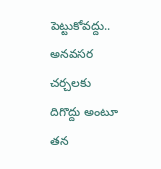పెట్టుకోవద్దు.. అనవసర చర్చలకు దిగొద్దు అంటూ తన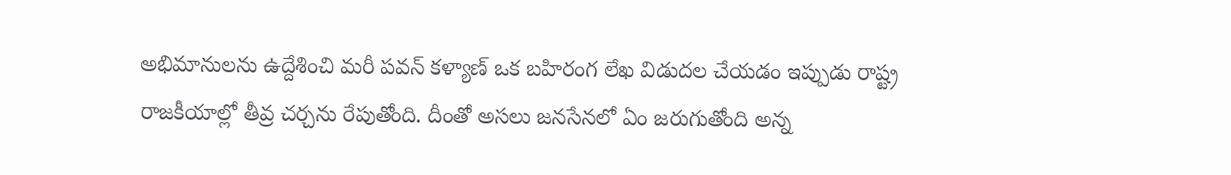అభిమానులను ఉద్దేశించి మరీ పవన్ కళ్యాణ్ ఒక బహిరంగ లేఖ విడుదల చేయడం ఇప్పుడు రాష్ట్ర రాజకీయాల్లో తీవ్ర చర్చను రేపుతోంది. దీంతో అసలు జనసేనలో ఏం జరుగుతోంది అన్న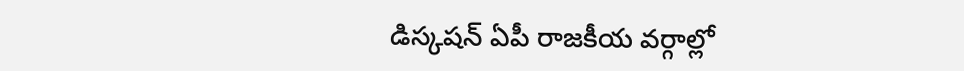డిస్కషన్ ఏపీ రాజకీయ వర్గాల్లో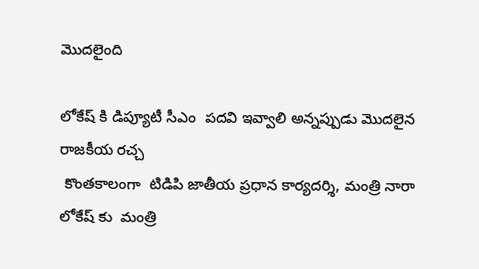మొదలైంది

లోకేష్ కి డిప్యూటీ సీఎం  పదవి ఇవ్వాలి అన్నప్పుడు మొదలైన రాజకీయ రచ్చ
 కొంతకాలంగా  టిడిపి జాతీయ ప్రధాన కార్యదర్శి, మంత్రి నారా లోకేష్ కు  మంత్రి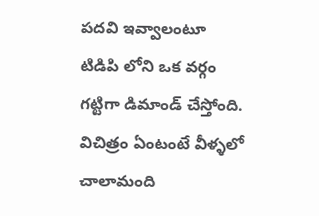పదవి ఇవ్వాలంటూ  టిడిపి లోని ఒక వర్గం  గట్టిగా డిమాండ్ చేస్తోంది. విచిత్రం ఏంటంటే వీళ్ళలో చాలామంది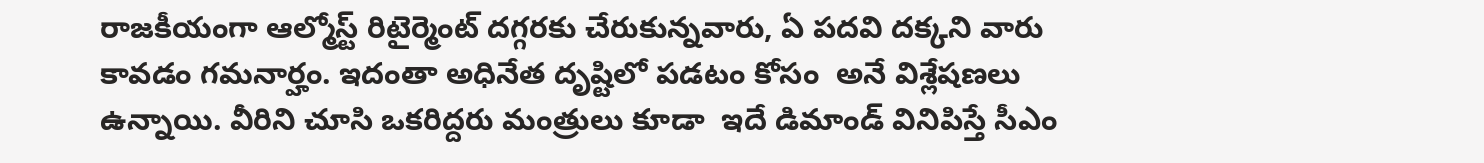రాజకీయంగా ఆల్మోస్ట్ రిటైర్మెంట్ దగ్గరకు చేరుకున్నవారు, ఏ పదవి దక్కని వారు  కావడం గమనార్హం. ఇదంతా అధినేత దృష్టిలో పడటం కోసం  అనే విశ్లేషణలు ఉన్నాయి. వీరిని చూసి ఒకరిద్దరు మంత్రులు కూడా  ఇదే డిమాండ్ వినిపిస్తే సీఎం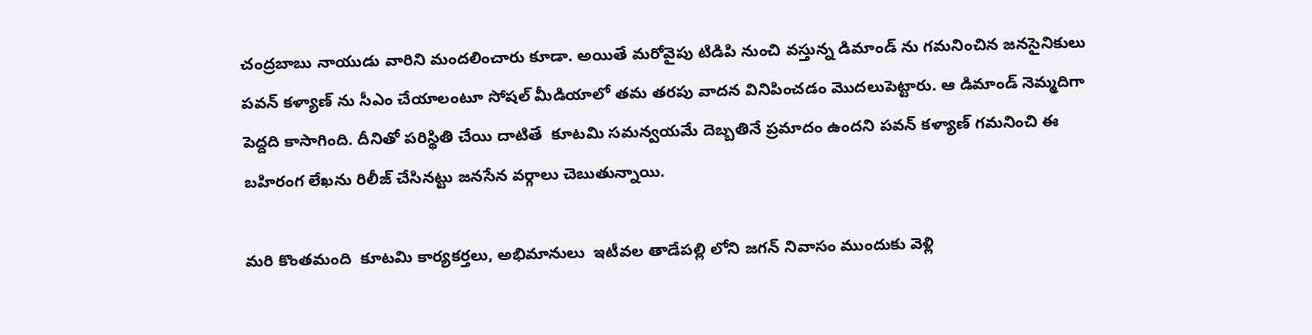చంద్రబాబు నాయుడు వారిని మందలించారు కూడా. అయితే మరోవైపు టిడిపి నుంచి వస్తున్న డిమాండ్ ను గమనించిన జనసైనికులు  పవన్ కళ్యాణ్ ను సీఎం చేయాలంటూ సోషల్ మీడియాలో తమ తరపు వాదన వినిపించడం మొదలుపెట్టారు. ఆ డిమాండ్ నెమ్మదిగా పెద్దది కాసాగింది. దీనితో పరిస్థితి చేయి దాటితే  కూటమి సమన్వయమే దెబ్బతినే ప్రమాదం ఉందని పవన్ కళ్యాణ్ గమనించి ఈ బహిరంగ లేఖను రిలీజ్ చేసినట్టు జనసేన వర్గాలు చెబుతున్నాయి.

మరి కొంతమంది  కూటమి కార్యకర్తలు, అభిమానులు  ఇటీవల తాడేపల్లి లోని జగన్ నివాసం ముందుకు వెళ్లి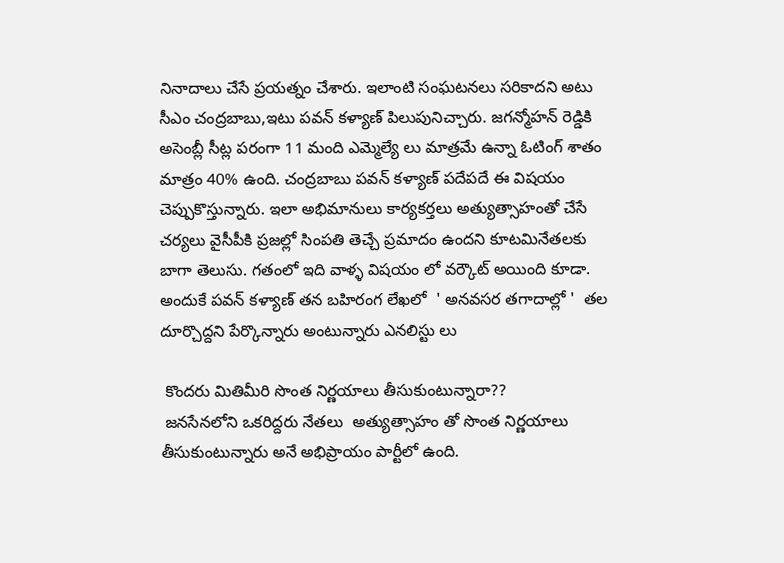నినాదాలు చేసే ప్రయత్నం చేశారు. ఇలాంటి సంఘటనలు సరికాదని అటు సీఎం చంద్రబాబు,ఇటు పవన్ కళ్యాణ్ పిలుపునిచ్చారు. జగన్మోహన్ రెడ్డికి అసెంబ్లీ సీట్ల పరంగా 11 మంది ఎమ్మెల్యే లు మాత్రమే ఉన్నా ఓటింగ్ శాతం మాత్రం 40% ఉంది. చంద్రబాబు పవన్ కళ్యాణ్ పదేపదే ఈ విషయం చెప్పుకొస్తున్నారు. ఇలా అభిమానులు కార్యకర్తలు అత్యుత్సాహంతో చేసే చర్యలు వైసీపీకి ప్రజల్లో సింపతి తెచ్చే ప్రమాదం ఉందని కూటమినేతలకు బాగా తెలుసు. గతంలో ఇది వాళ్ళ విషయం లో వర్కౌట్ అయింది కూడా. అందుకే పవన్ కళ్యాణ్ తన బహిరంగ లేఖలో  ' అనవసర తగాదాల్లో '  తల దూర్చొద్దని పేర్కొన్నారు అంటున్నారు ఎనలిస్టు లు

 కొందరు మితిమీరి సొంత నిర్ణయాలు తీసుకుంటున్నారా??
 జనసేనలోని ఒకరిద్దరు నేతలు  అత్యుత్సాహం తో సొంత నిర్ణయాలు తీసుకుంటున్నారు అనే అభిప్రాయం పార్టీలో ఉంది.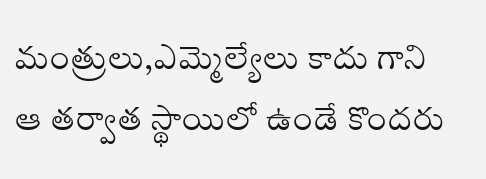మంత్రులు,ఎమ్మెల్యేలు కాదు గాని ఆ తర్వాత స్థాయిలో ఉండే కొందరు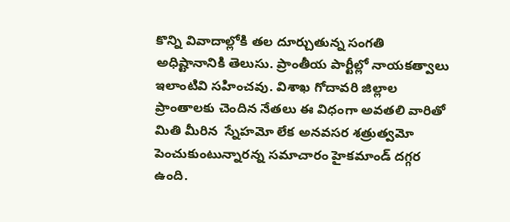కొన్ని వివాదాల్లోకి తల దూర్చుతున్న సంగతి అధిష్టానానికి తెలుసు. ప్రాంతీయ పార్టీల్లో నాయకత్వాలు ఇలాంటివి సహించవు. విశాఖ గోదావరి జిల్లాల ప్రాంతాలకు చెందిన నేతలు ఈ విధంగా అవతలి వారితో  మితి మీరిన  స్నేహమో లేక అనవసర శత్రుత్వమో పెంచుకుంటున్నారన్న సమాచారం హైకమాండ్ దగ్గర ఉంది.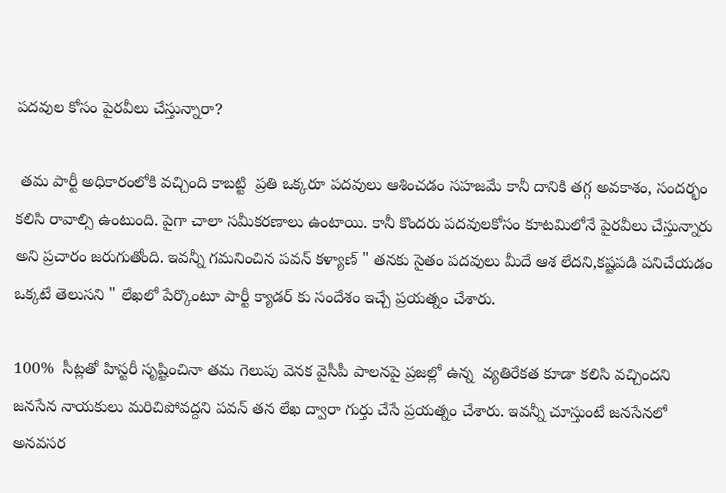పదవుల కోసం పైరవీలు చేస్తున్నారా?

 తమ పార్టీ అధికారంలోకి వచ్చింది కాబట్టి  ప్రతి ఒక్కరూ పదవులు ఆశించడం సహజమే కానీ దానికి తగ్గ అవకాశం, సందర్భం కలిసి రావాల్సి ఉంటుంది. పైగా చాలా సమీకరణాలు ఉంటాయి. కానీ కొందరు పదవులకోసం కూటమిలోనే పైరవీలు చేస్తున్నారు అని ప్రచారం జరుగుతోంది. ఇవన్నీ గమనించిన పవన్ కళ్యాణ్ " తనకు సైతం పదవులు మీదే ఆశ లేదని,కష్టపడి పనిచేయడం ఒక్కటే తెలుసని " లేఖలో పేర్కొంటూ పార్టీ క్యాడర్ కు సందేశం ఇచ్చే ప్రయత్నం చేశారు.

100%  సీట్లతో హిస్టరీ సృష్టించినా తమ గెలుపు వెనక వైసీపీ పాలనపై ప్రజల్లో ఉన్న  వ్యతిరేకత కూడా కలిసి వచ్చిందని  జనసేన నాయకులు మరిచిపోవద్దని పవన్ తన లేఖ ద్వారా గుర్తు చేసే ప్రయత్నం చేశారు. ఇవన్నీ చూస్తుంటే జనసేనలో  అనవసర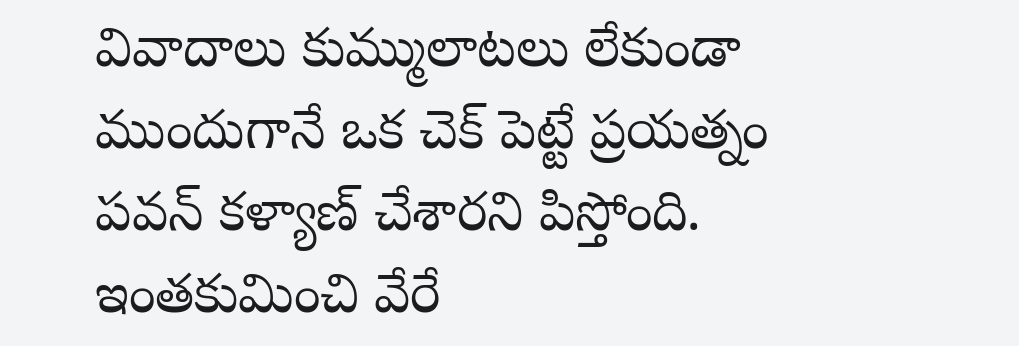వివాదాలు కుమ్ములాటలు లేకుండా ముందుగానే ఒక చెక్ పెట్టే ప్రయత్నం పవన్ కళ్యాణ్ చేశారని పిస్తోంది. ఇంతకుమించి వేరే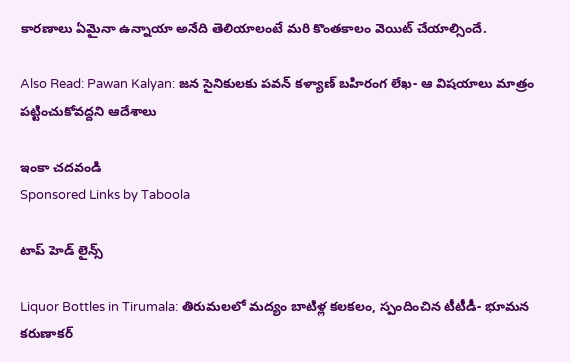కారణాలు ఏమైనా ఉన్నాయా అనేది తెలియాలంటే మరి కొంతకాలం వెయిట్ చేయాల్సిందే.

Also Read: Pawan Kalyan: జన సైనికులకు పవన్ కళ్యాణ్ బహిరంగ లేఖ- ఆ విషయాలు మాత్రం పట్టించుకోవద్దని ఆదేశాలు

ఇంకా చదవండి
Sponsored Links by Taboola

టాప్ హెడ్ లైన్స్

Liquor Bottles in Tirumala: తిరుమలలో మద్యం బాటిళ్ల కలకలం, స్పందించిన టీటీడీ- భూమన కరుణాకర్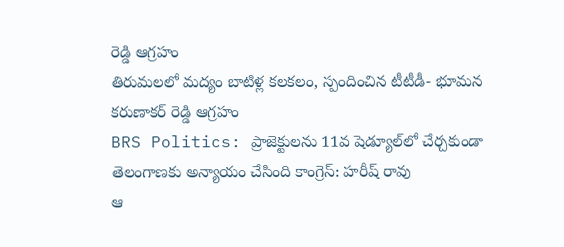రెడ్డి ఆగ్రహం
తిరుమలలో మద్యం బాటిళ్ల కలకలం, స్పందించిన టీటీడీ- భూమన కరుణాకర్ రెడ్డి ఆగ్రహం
BRS Politics: ప్రాజెక్టులను 11వ షెడ్యూల్‌లో చేర్చకుండా తెలంగాణకు అన్యాయం చేసింది కాంగ్రెస్: హరీష్ రావు
ఆ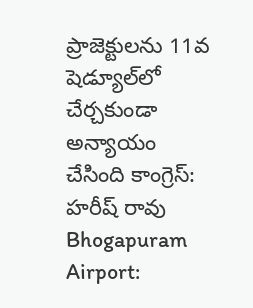ప్రాజెక్టులను 11వ షెడ్యూల్‌లో చేర్చకుండా అన్యాయం చేసింది కాంగ్రెస్: హరీష్ రావు
Bhogapuram Airport: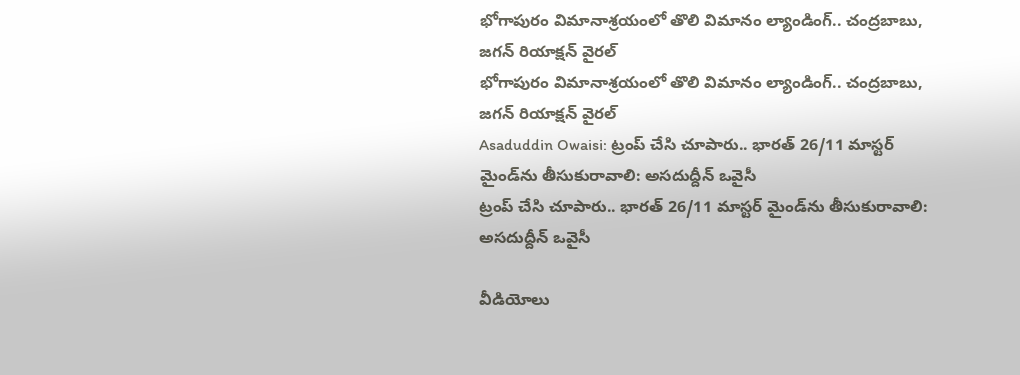భోగాపురం విమానాశ్రయంలో తొలి విమానం ల్యాండింగ్.. చంద్రబాబు, జగన్ రియాక్షన్ వైరల్
భోగాపురం విమానాశ్రయంలో తొలి విమానం ల్యాండింగ్.. చంద్రబాబు, జగన్ రియాక్షన్ వైరల్
Asaduddin Owaisi: ట్రంప్ చేసి చూపారు.. భారత్ 26/11 మాస్టర్ మైండ్‌ను తీసుకురావాలి: అసదుద్దీన్ ఒవైసీ
ట్రంప్ చేసి చూపారు.. భారత్ 26/11 మాస్టర్ మైండ్‌ను తీసుకురావాలి: అసదుద్దీన్ ఒవైసీ

వీడియోలు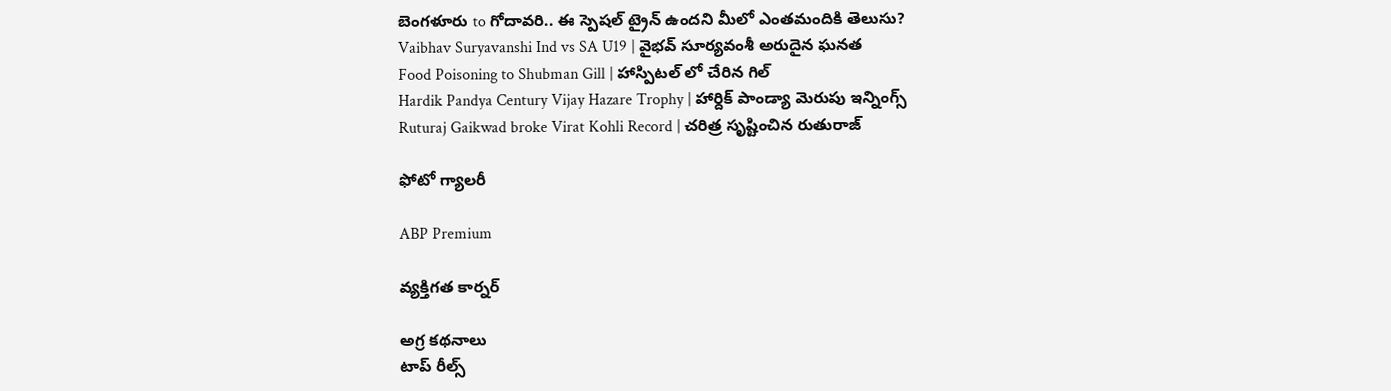బెంగళూరు to గోదావరి.. ఈ స్పెషల్ ట్రైన్ ఉందని మీలో ఎంతమందికి తెలుసు?
Vaibhav Suryavanshi Ind vs SA U19 | వైభవ్ సూర్యవంశీ అరుదైన ఘనత
Food Poisoning to Shubman Gill | హాస్పిటల్ లో చేరిన గిల్
Hardik Pandya Century Vijay Hazare Trophy | హార్దిక్ పాండ్యా మెరుపు ఇన్నింగ్స్
Ruturaj Gaikwad broke Virat Kohli Record | చరిత్ర సృష్టించిన రుతురాజ్

ఫోటో గ్యాలరీ

ABP Premium

వ్యక్తిగత కార్నర్

అగ్ర కథనాలు
టాప్ రీల్స్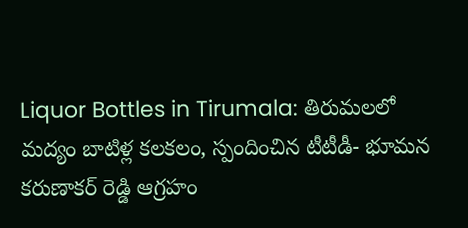Liquor Bottles in Tirumala: తిరుమలలో మద్యం బాటిళ్ల కలకలం, స్పందించిన టీటీడీ- భూమన కరుణాకర్ రెడ్డి ఆగ్రహం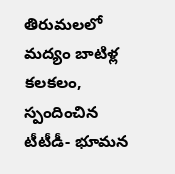తిరుమలలో మద్యం బాటిళ్ల కలకలం, స్పందించిన టీటీడీ- భూమన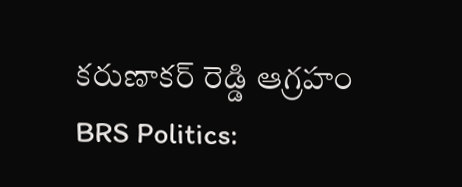కరుణాకర్ రెడ్డి ఆగ్రహం
BRS Politics: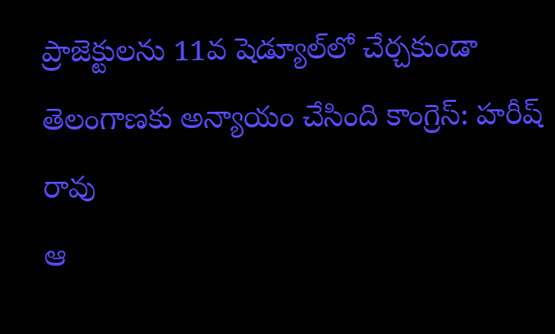ప్రాజెక్టులను 11వ షెడ్యూల్‌లో చేర్చకుండా తెలంగాణకు అన్యాయం చేసింది కాంగ్రెస్: హరీష్ రావు
ఆ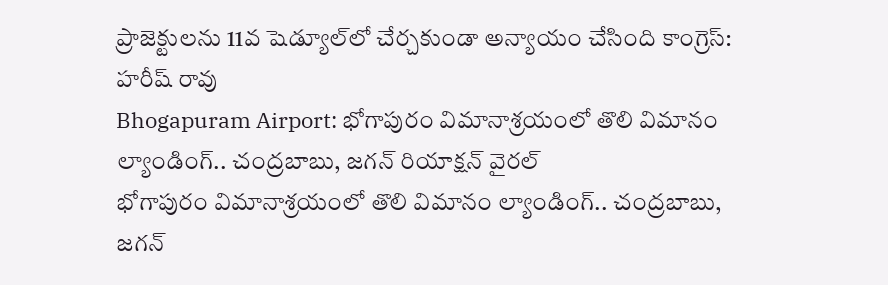ప్రాజెక్టులను 11వ షెడ్యూల్‌లో చేర్చకుండా అన్యాయం చేసింది కాంగ్రెస్: హరీష్ రావు
Bhogapuram Airport: భోగాపురం విమానాశ్రయంలో తొలి విమానం ల్యాండింగ్.. చంద్రబాబు, జగన్ రియాక్షన్ వైరల్
భోగాపురం విమానాశ్రయంలో తొలి విమానం ల్యాండింగ్.. చంద్రబాబు, జగన్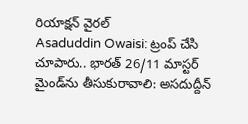రియాక్షన్ వైరల్
Asaduddin Owaisi: ట్రంప్ చేసి చూపారు.. భారత్ 26/11 మాస్టర్ మైండ్‌ను తీసుకురావాలి: అసదుద్దీన్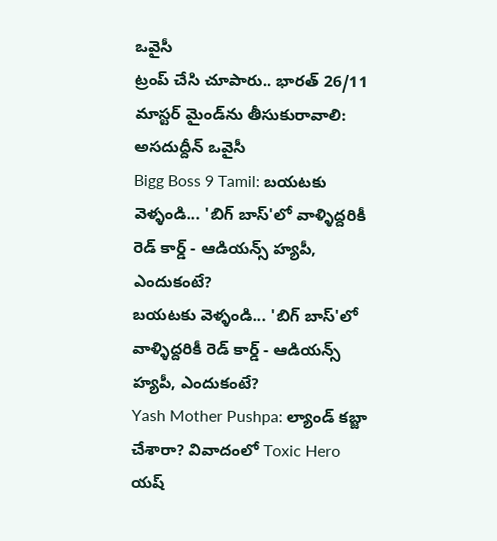ఒవైసీ
ట్రంప్ చేసి చూపారు.. భారత్ 26/11 మాస్టర్ మైండ్‌ను తీసుకురావాలి: అసదుద్దీన్ ఒవైసీ
Bigg Boss 9 Tamil: బయటకు వెళ్ళండి... 'బిగ్ బాస్'లో వాళ్ళిద్దరికీ రెడ్ కార్డ్ - ఆడియన్స్‌ హ్యపీ, ఎందుకంటే?
బయటకు వెళ్ళండి... 'బిగ్ బాస్'లో వాళ్ళిద్దరికీ రెడ్ కార్డ్ - ఆడియన్స్‌ హ్యపీ, ఎందుకంటే?
Yash Mother Pushpa: ల్యాండ్ కబ్జా చేశారా? వివాదంలో Toxic Hero యష్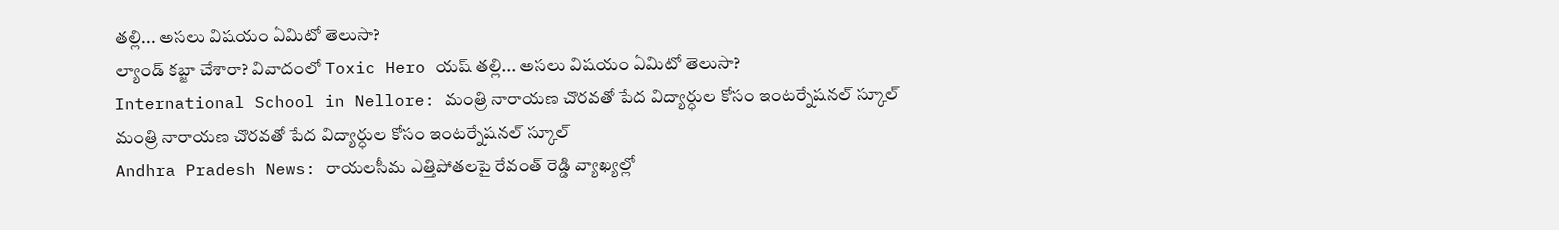తల్లి... అసలు విషయం ఏమిటో తెలుసా?
ల్యాండ్ కబ్జా చేశారా? వివాదంలో Toxic Hero యష్ తల్లి... అసలు విషయం ఏమిటో తెలుసా?
International School in Nellore: మంత్రి నారాయణ చొరవతో పేద విద్యార్ధుల కోసం ఇంటర్నేషనల్ స్కూల్
మంత్రి నారాయణ చొరవతో పేద విద్యార్ధుల కోసం ఇంటర్నేషనల్ స్కూల్
Andhra Pradesh News: రాయలసీమ ఎత్తిపోతలపై రేవంత్ రెడ్డి వ్యాఖ్యల్లో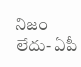నిజం లేదు- ఏపీ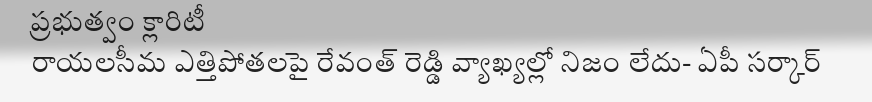ప్రభుత్వం క్లారిటీ
రాయలసీమ ఎత్తిపోతలపై రేవంత్ రెడ్డి వ్యాఖ్యల్లో నిజం లేదు- ఏపీ సర్కార్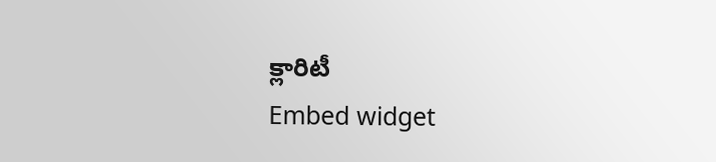క్లారిటీ
Embed widget